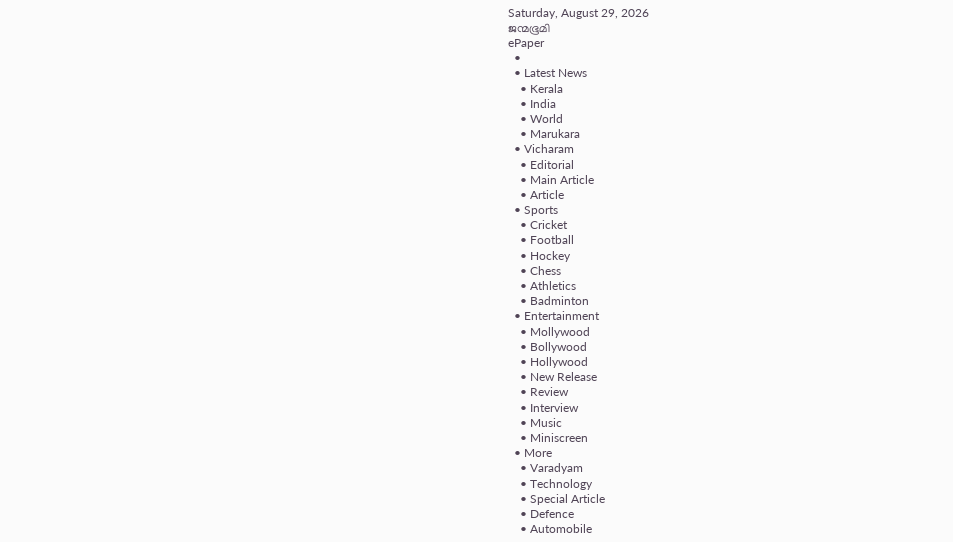Saturday, August 29, 2026
ജന്മഭൂമി
ePaper
  •
  • Latest News
    • Kerala
    • India
    • World
    • Marukara
  • Vicharam
    • Editorial
    • Main Article
    • Article
  • Sports
    • Cricket
    • Football
    • Hockey
    • Chess
    • Athletics
    • Badminton
  • Entertainment
    • Mollywood
    • Bollywood
    • Hollywood
    • New Release
    • Review
    • Interview
    • Music
    • Miniscreen
  • More
    • Varadyam
    • Technology
    • Special Article
    • Defence
    • Automobile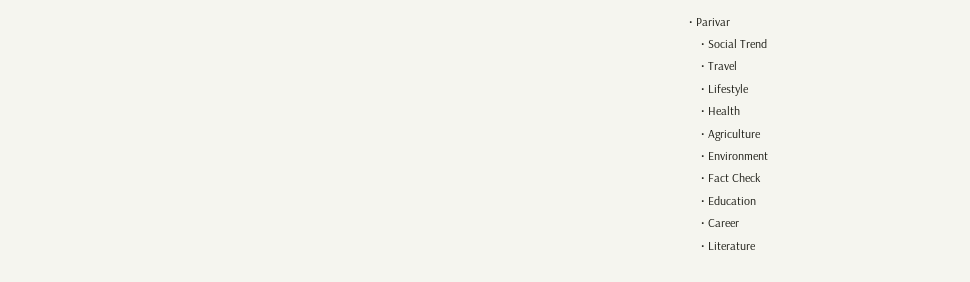• Parivar
    • Social Trend
    • Travel
    • Lifestyle
    • Health
    • Agriculture
    • Environment
    • Fact Check
    • Education
    • Career
    • Literature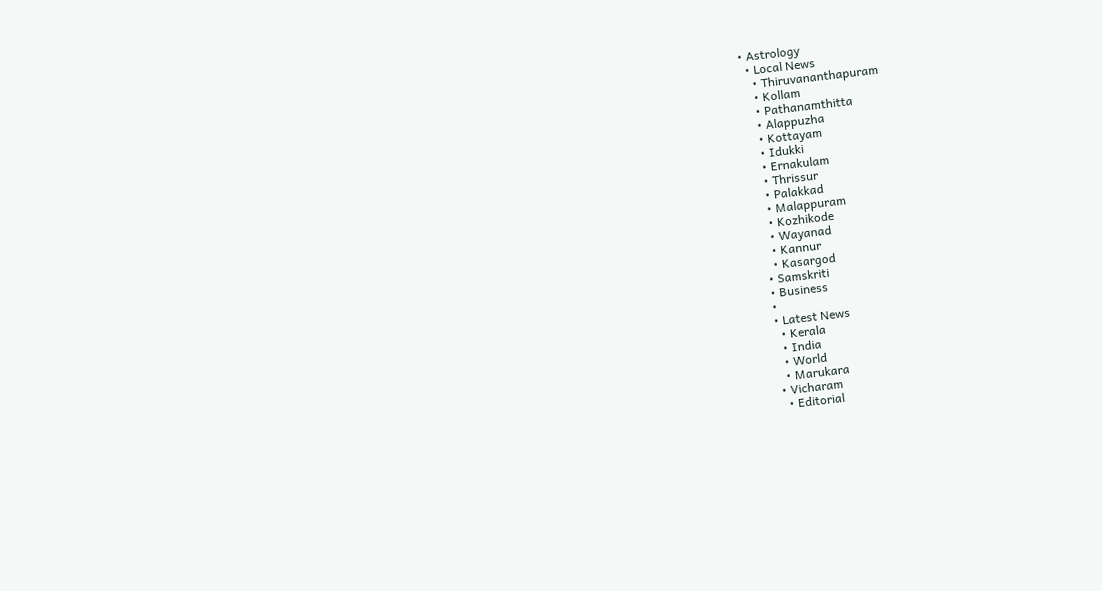• Astrology
  • Local News
    • Thiruvananthapuram
    • Kollam
    • Pathanamthitta
    • Alappuzha
    • Kottayam
    • Idukki
    • Ernakulam
    • Thrissur
    • Palakkad
    • Malappuram
    • Kozhikode
    • Wayanad
    • Kannur
    • Kasargod
  • Samskriti
  • Business
  •
  • Latest News
    • Kerala
    • India
    • World
    • Marukara
  • Vicharam
    • Editorial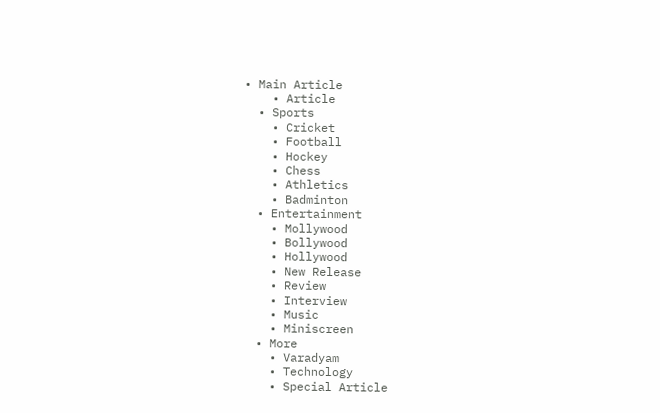• Main Article
    • Article
  • Sports
    • Cricket
    • Football
    • Hockey
    • Chess
    • Athletics
    • Badminton
  • Entertainment
    • Mollywood
    • Bollywood
    • Hollywood
    • New Release
    • Review
    • Interview
    • Music
    • Miniscreen
  • More
    • Varadyam
    • Technology
    • Special Article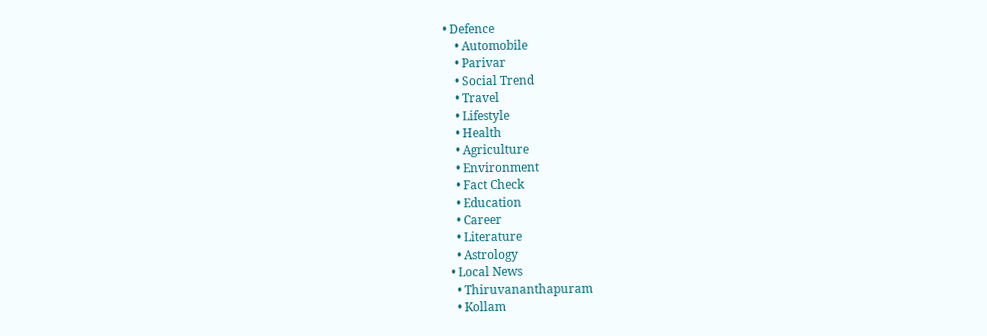• Defence
    • Automobile
    • Parivar
    • Social Trend
    • Travel
    • Lifestyle
    • Health
    • Agriculture
    • Environment
    • Fact Check
    • Education
    • Career
    • Literature
    • Astrology
  • Local News
    • Thiruvananthapuram
    • Kollam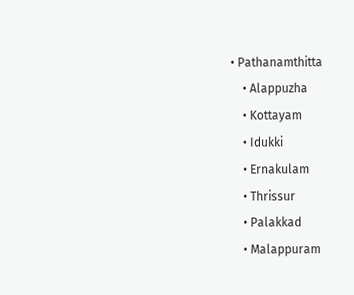• Pathanamthitta
    • Alappuzha
    • Kottayam
    • Idukki
    • Ernakulam
    • Thrissur
    • Palakkad
    • Malappuram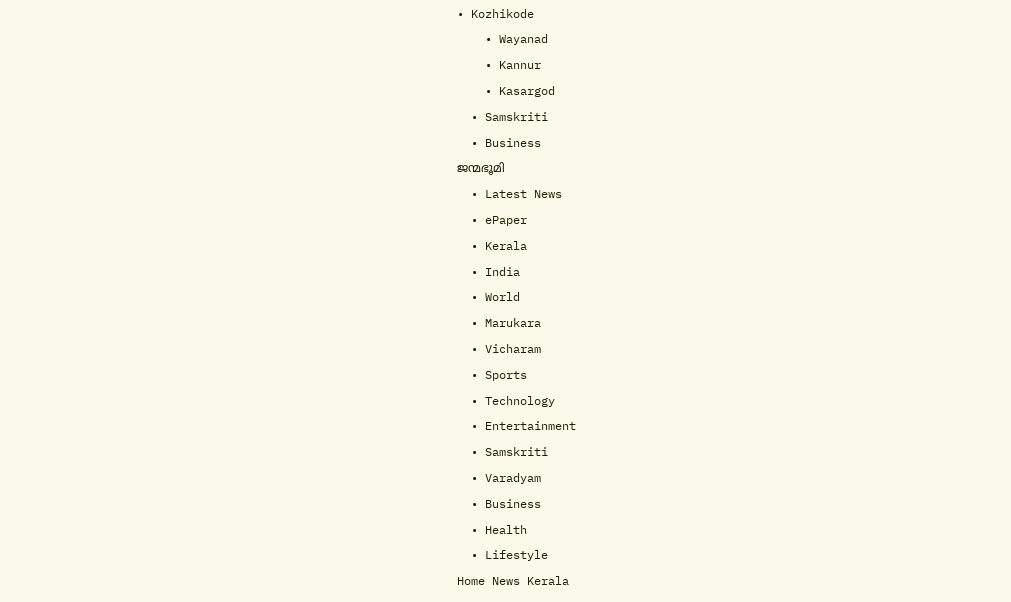• Kozhikode
    • Wayanad
    • Kannur
    • Kasargod
  • Samskriti
  • Business
ജന്മഭൂമി
  • Latest News
  • ePaper
  • Kerala
  • India
  • World
  • Marukara
  • Vicharam
  • Sports
  • Technology
  • Entertainment
  • Samskriti
  • Varadyam
  • Business
  • Health
  • Lifestyle
Home News Kerala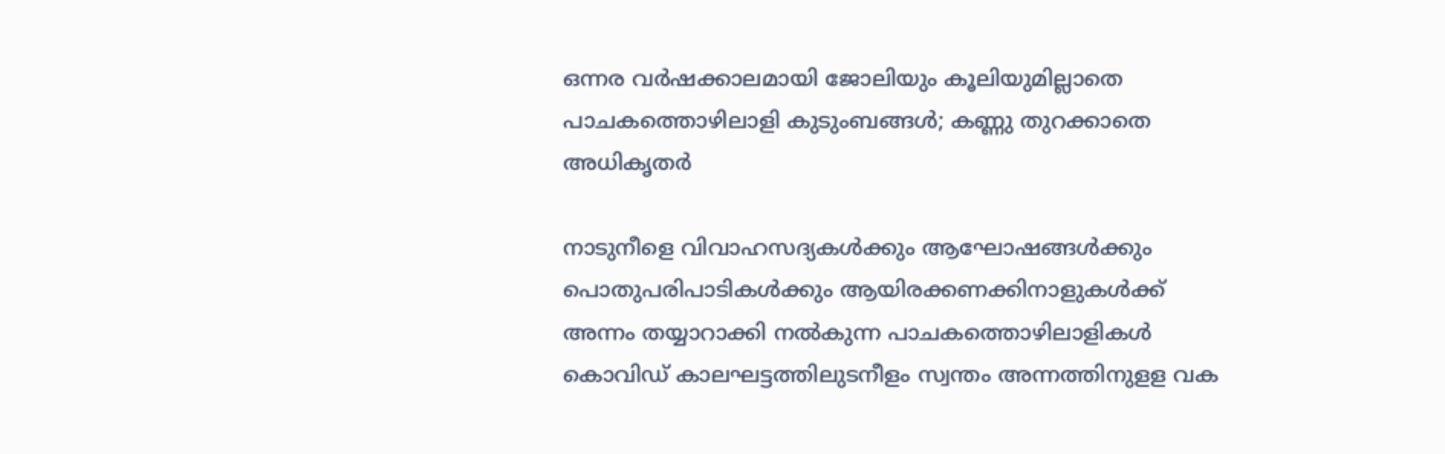ഒന്നര വര്‍ഷക്കാലമായി ജോലിയും കൂലിയുമില്ലാതെ പാചകത്തൊഴിലാളി കുടുംബങ്ങള്‍; കണ്ണു തുറക്കാതെ അധികൃതര്‍

നാടുനീളെ വിവാഹസദ്യകള്‍ക്കും ആഘോഷങ്ങള്‍ക്കും പൊതുപരിപാടികള്‍ക്കും ആയിരക്കണക്കിനാളുകള്‍ക്ക് അന്നം തയ്യാറാക്കി നല്‍കുന്ന പാചകത്തൊഴിലാളികള്‍ കൊവിഡ് കാലഘട്ടത്തിലുടനീളം സ്വന്തം അന്നത്തിനുളള വക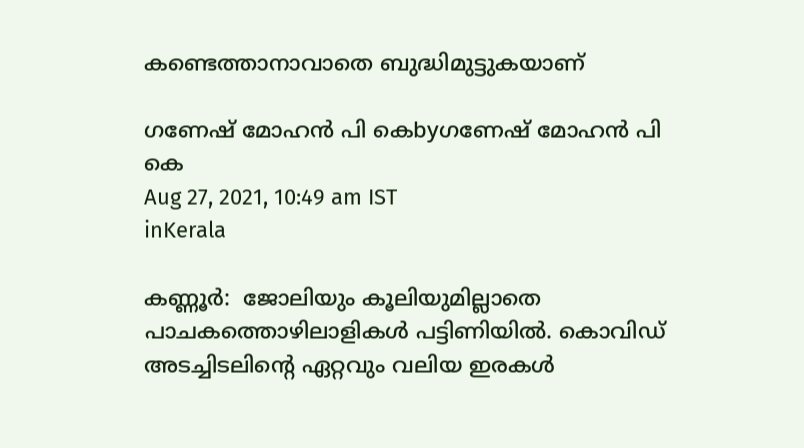കണ്ടെത്താനാവാതെ ബുദ്ധിമുട്ടുകയാണ്

ഗണേഷ് മോഹന്‍ പി കെbyഗണേഷ് മോഹന്‍ പി കെ
Aug 27, 2021, 10:49 am IST
inKerala

കണ്ണൂര്‍:  ജോലിയും കൂലിയുമില്ലാതെ പാചകത്തൊഴിലാളികള്‍ പട്ടിണിയില്‍. കൊവിഡ് അടച്ചിടലിന്റെ ഏറ്റവും വലിയ ഇരകള്‍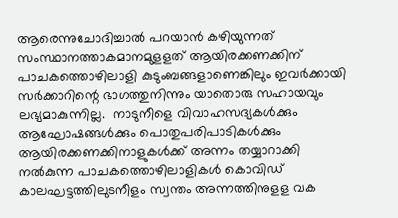ആരെന്നുചോദിച്ചാല്‍ പറയാന്‍ കഴിയുന്നത് സംസ്ഥാനത്താകമാനമുളളത് ആയിരക്കണക്കിന് പാചകത്തൊഴിലാളി കുടുംബങ്ങളാണെങ്കിലും ഇവര്‍ക്കായി സര്‍ക്കാറിന്റെ ഭാഗത്തുനിന്നും യാതൊരു സഹായവും ലഭ്യമാകുന്നില്ല.  നാടുനീളെ വിവാഹസദ്യകള്‍ക്കും ആഘോഷങ്ങള്‍ക്കും പൊതുപരിപാടികള്‍ക്കും ആയിരക്കണക്കിനാളുകള്‍ക്ക് അന്നം തയ്യാറാക്കി നല്‍കുന്ന പാചകത്തൊഴിലാളികള്‍ കൊവിഡ് കാലഘട്ടത്തിലുടനീളം സ്വന്തം അന്നത്തിനുളള വക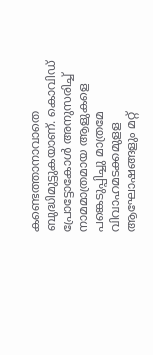കണ്ടെത്താനാവാതെ ബുദ്ധിമുട്ടുകയാണ്. കൊവിഡ് പ്രോട്ടോകോള്‍ അനുസരിച്ച് നാമമാത്രമായ ആളുകളെ പങ്കെടുപ്പിച്ചു മാത്രമേ വിവാഹമടക്കമുളള ആഘോഷങ്ങളും മറ്റ്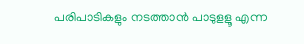പരിപാടികളും നടത്താന്‍ പാടുളളൂ എന്ന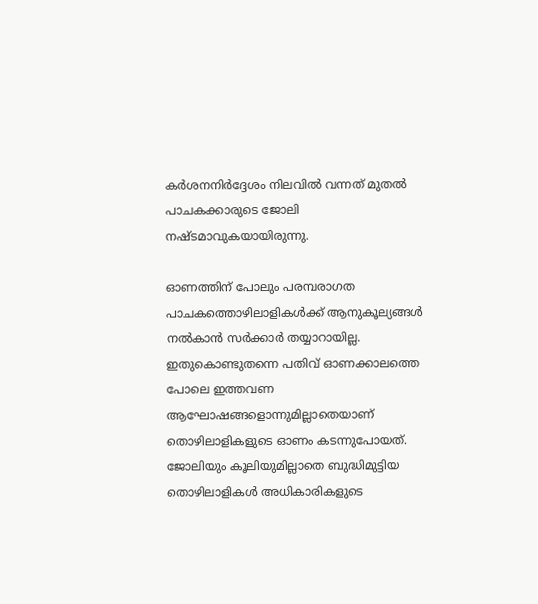കര്‍ശനനിര്‍ദ്ദേശം നിലവില്‍ വന്നത് മുതല്‍ പാചകക്കാരുടെ ജോലി നഷ്ടമാവുകയായിരുന്നു.

ഓണത്തിന് പോലും പരമ്പരാഗത പാചകത്തൊഴിലാളികള്‍ക്ക് ആനുകൂല്യങ്ങള്‍ നല്‍കാന്‍ സര്‍ക്കാര്‍ തയ്യാറായില്ല. ഇതുകൊണ്ടുതന്നെ പതിവ് ഓണക്കാലത്തെ പോലെ ഇത്തവണ ആഘോഷങ്ങളൊന്നുമില്ലാതെയാണ് തൊഴിലാളികളുടെ ഓണം കടന്നുപോയത്. ജോലിയും കൂലിയുമില്ലാതെ ബുദ്ധിമുട്ടിയ തൊഴിലാളികള്‍ അധികാരികളുടെ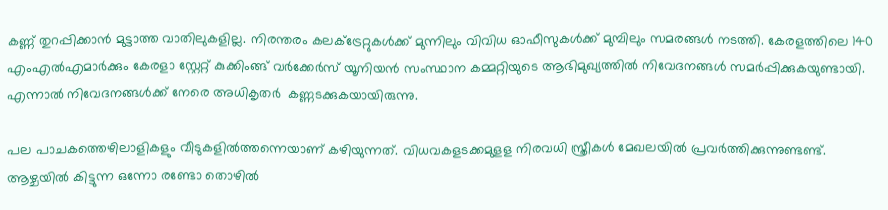കണ്ണ് തുറപ്പിക്കാന്‍ മുട്ടാത്ത വാതിലുകളില്ല. നിരന്തരം കലക്ട്രേറ്റുകള്‍ക്ക് മുന്നിലും വിവിധ ഓഫീസുകള്‍ക്ക് മുമ്പിലും സമരങ്ങള്‍ നടത്തി. കേരളത്തിലെ 140 എംഎല്‍എമാര്‍ക്കും കേരളാ സ്റ്റേറ്റ് കുക്കിംങ്ങ് വര്‍ക്കേര്‍സ് യൂനിയന്‍ സംസ്ഥാന കമ്മറ്റിയുടെ ആഭിമുഖ്യത്തില്‍ നിവേദനങ്ങള്‍ സമര്‍പ്പിക്കുകയുണ്ടായി. എന്നാല്‍ നിവേദനങ്ങള്‍ക്ക് നേരെ അധികൃതര്‍  കണ്ണടക്കുകയായിരുന്നു.

പല പാചകത്തെഴിലാളികളും വീടുകളില്‍ത്തന്നെയാണ് കഴിയുന്നത്. വിധവകളടക്കമുളള നിരവധി സ്ത്രീകള്‍ മേഖലയില്‍ പ്രവര്‍ത്തിക്കുന്നുണ്ടണ്ട്. ആഴ്ചയില്‍ കിട്ടുന്ന ഒന്നോ രണ്ടോ തൊഴില്‍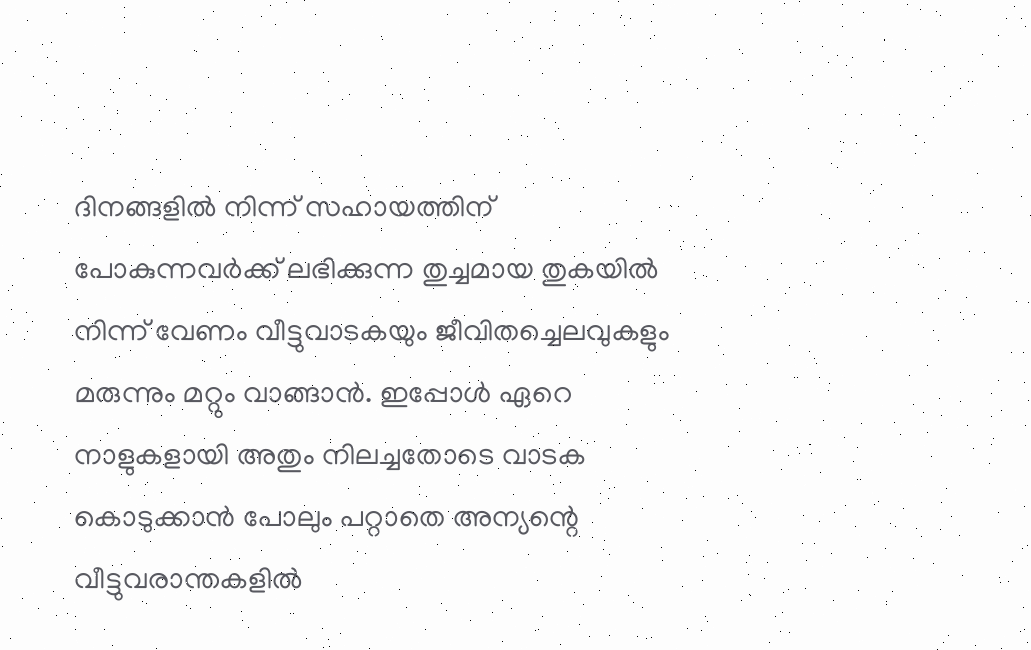ദിനങ്ങളില്‍ നിന്ന് സഹായത്തിന് പോകുന്നവര്‍ക്ക് ലഭിക്കുന്ന തുച്ചമായ തുകയില്‍ നിന്ന് വേണം വീട്ടുവാടകയും ജീവിതച്ചെലവുകളും മരുന്നും മറ്റും വാങ്ങാന്‍. ഇപ്പോള്‍ ഏറെ നാളുകളായി അതും നിലച്ചതോടെ വാടക കൊടുക്കാന്‍ പോലും പറ്റാതെ അന്യന്റെ വീട്ടുവരാന്തകളില്‍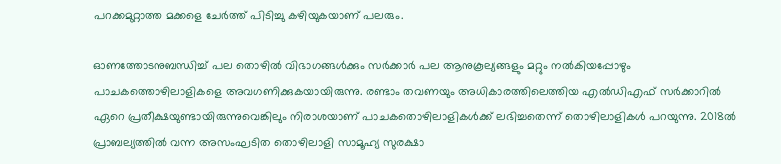പറക്കമുറ്റാത്ത മക്കളെ ചേര്‍ത്ത് പിടിച്ചു കഴിയുകയാണ് പലരും.

ഓണത്തോടനുബന്ധിച്ച് പല തൊഴില്‍ വിഭാഗങ്ങള്‍ക്കും സര്‍ക്കാര്‍ പല ആനുകൂല്യങ്ങളും മറ്റും നല്‍കിയപ്പോഴും പാചകത്തൊഴിലാളികളെ അവഗണിക്കുകയായിരുന്നു. രണ്ടാം തവണയും അധികാരത്തിലെത്തിയ എല്‍ഡിഎഫ് സര്‍ക്കാറില്‍ ഏറെ പ്രതീക്ഷയുണ്ടായിരുന്നുവെങ്കിലും നിരാശയാണ് പാചകതൊഴിലാളികള്‍ക്ക് ലഭിച്ചതെന്ന് തൊഴിലാളികള്‍ പറയുന്നു. 2018ല്‍ പ്രാബല്യത്തില്‍ വന്ന അസംഘടിത തൊഴിലാളി സാമൂഹ്യ സുരക്ഷാ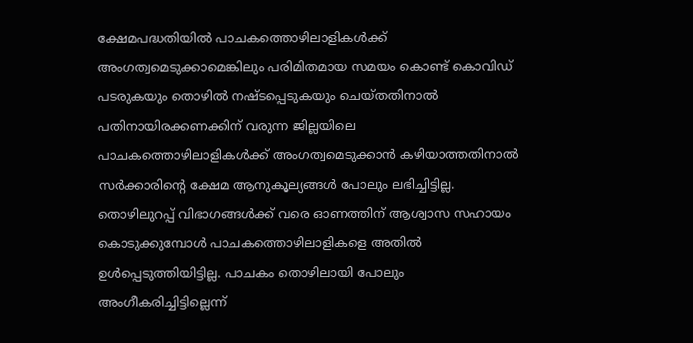ക്ഷേമപദ്ധതിയില്‍ പാചകത്തൊഴിലാളികള്‍ക്ക് അംഗത്വമെടുക്കാമെങ്കിലും പരിമിതമായ സമയം കൊണ്ട് കൊവിഡ് പടരുകയും തൊഴില്‍ നഷ്ടപ്പെടുകയും ചെയ്തതിനാല്‍ പതിനായിരക്കണക്കിന് വരുന്ന ജില്ലയിലെ പാചകത്തൊഴിലാളികള്‍ക്ക് അംഗത്വമെടുക്കാന്‍ കഴിയാത്തതിനാല്‍ സര്‍ക്കാരിന്റെ ക്ഷേമ ആനുകൂല്യങ്ങള്‍ പോലും ലഭിച്ചിട്ടില്ല. തൊഴിലുറപ്പ് വിഭാഗങ്ങള്‍ക്ക് വരെ ഓണത്തിന് ആശ്വാസ സഹായം കൊടുക്കുമ്പോള്‍ പാചകത്തൊഴിലാളികളെ അതില്‍ ഉള്‍പ്പെടുത്തിയിട്ടില്ല. പാചകം തൊഴിലായി പോലും അംഗീകരിച്ചിട്ടില്ലെന്ന്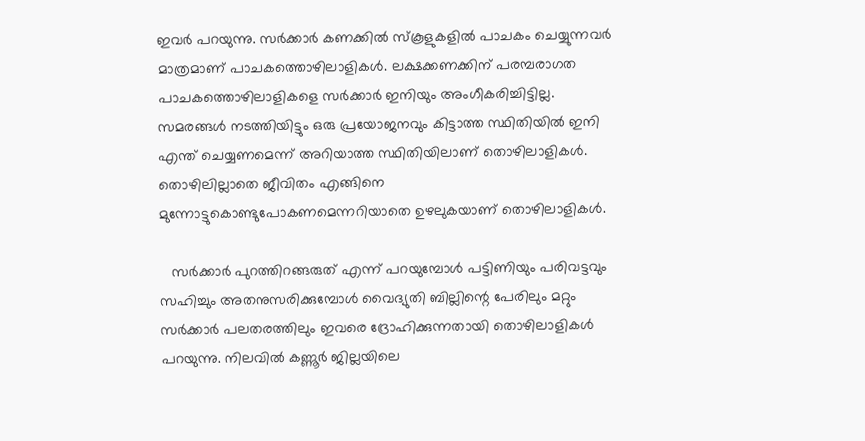ഇവര്‍ പറയുന്നു. സര്‍ക്കാര്‍ കണക്കില്‍ സ്‌കൂളുകളില്‍ പാചകം ചെയ്യുന്നവര്‍  മാത്രമാണ് പാചകത്തൊഴിലാളികള്‍. ലക്ഷക്കണക്കിന് പരമ്പരാഗത പാചകത്തൊഴിലാളികളെ സര്‍ക്കാര്‍ ഇനിയും അംഗീകരിച്ചിട്ടില്ല. സമരങ്ങള്‍ നടത്തിയിട്ടും ഒരു പ്രയോജനവും കിട്ടാത്ത സ്ഥിതിയില്‍ ഇനി എന്ത് ചെയ്യണമെന്ന് അറിയാത്ത സ്ഥിതിയിലാണ് തൊഴിലാളികള്‍. തൊഴിലില്ലാതെ ജീവിതം എങ്ങിനെ മുന്നോട്ടുകൊണ്ടുപോകണമെന്നറിയാതെ ഉഴലുകയാണ് തൊഴിലാളികള്‍.

   സര്‍ക്കാര്‍ പുറത്തിറങ്ങരുത് എന്ന് പറയുമ്പോള്‍ പട്ടിണിയും പരിവട്ടവും സഹിച്ചും അതനുസരിക്കുമ്പോള്‍ വൈദ്യുതി ബില്ലിന്റെ പേരിലും മറ്റും സര്‍ക്കാര്‍ പലതരത്തിലും ഇവരെ ദ്രോഹിക്കുന്നതായി തൊഴിലാളികള്‍ പറയുന്നു. നിലവില്‍ കണ്ണൂര്‍ ജില്ലയിലെ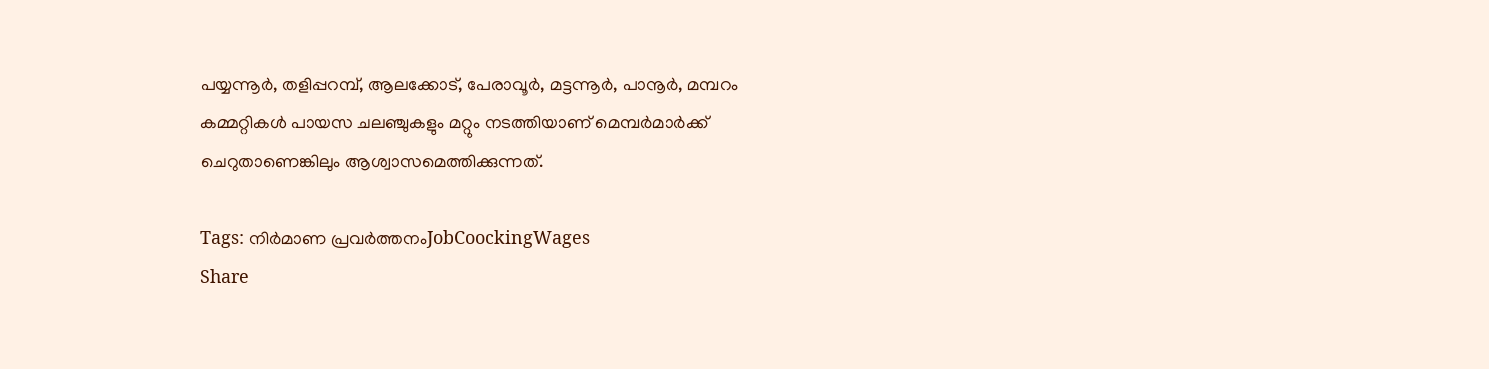പയ്യന്നൂര്‍, തളിപ്പറമ്പ്, ആലക്കോട്, പേരാവൂര്‍, മട്ടന്നൂര്‍, പാനൂര്‍, മമ്പറം കമ്മറ്റികള്‍ പായസ ചലഞ്ചുകളും മറ്റും നടത്തിയാണ് മെമ്പര്‍മാര്‍ക്ക് ചെറുതാണെങ്കിലും ആശ്വാസമെത്തിക്കുന്നത്.

Tags: നിര്‍മാണ പ്രവര്‍ത്തനംJobCoockingWages
Share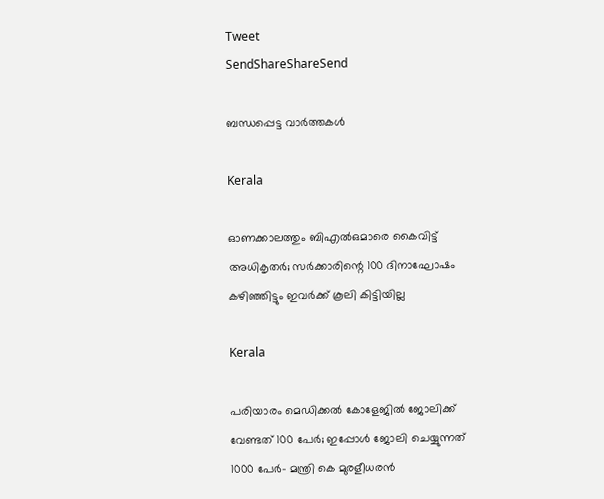Tweet
SendShareShareSend

ബന്ധപ്പെട്ട വാര്‍ത്തകള്‍

Kerala

ഓണക്കാലത്തും ബിഎല്‍ഒമാരെ കൈവിട്ട് അധികൃതര്‍; സര്‍ക്കാരിന്റെ 100 ദിനാഘോഷം കഴിഞ്ഞിട്ടും ഇവര്‍ക്ക് കൂലി കിട്ടിയില്ല

Kerala

പരിയാരം മെഡിക്കല്‍ കോളേജില്‍ ജോലിക്ക് വേണ്ടത് 100 പേര്‍; ഇപ്പോള്‍ ജോലി ചെയ്യുന്നത് 1000 പേര്‍- മന്ത്രി കെ മുരളീധരന്‍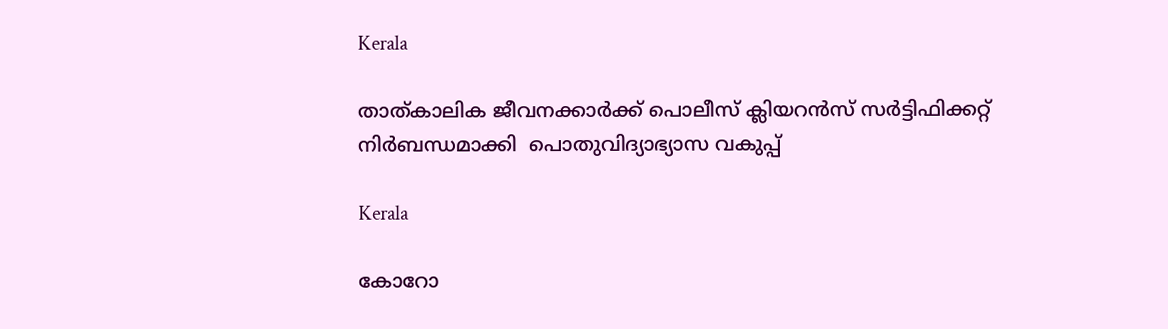Kerala

താത്കാലിക ജീവനക്കാര്‍ക്ക് പൊലീസ് ക്ലിയറന്‍സ് സര്‍ട്ടിഫിക്കറ്റ് നിര്‍ബന്ധമാക്കി  പൊതുവിദ്യാഭ്യാസ വകുപ്പ്

Kerala

കോറോ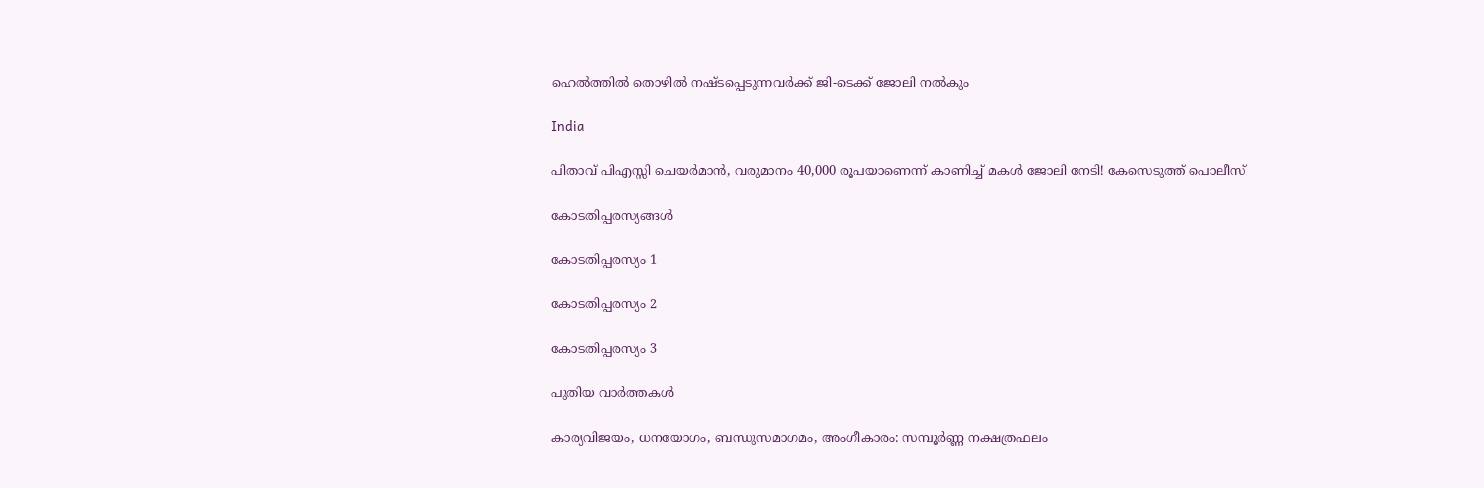ഹെല്‍ത്തില്‍ തൊഴില്‍ നഷ്ടപ്പെടുന്നവര്‍ക്ക് ജി-ടെക്ക് ജോലി നല്‍കും

India

പിതാവ് പിഎസ്സി ചെയര്‍മാന്‍, വരുമാനം 40,000 രൂപയാണെന്ന് കാണിച്ച് മകള്‍ ജോലി നേടി! കേസെടുത്ത് പൊലീസ്

കോടതിപ്പരസ്യങ്ങള്‍

കോടതിപ്പരസ്യം 1

കോടതിപ്പരസ്യം 2

കോടതിപ്പരസ്യം 3

പുതിയ വാര്‍ത്തകള്‍

കാര്യവിജയം, ധനയോഗം, ബന്ധുസമാഗമം, അംഗീകാരം: സമ്പൂർണ്ണ നക്ഷത്രഫലം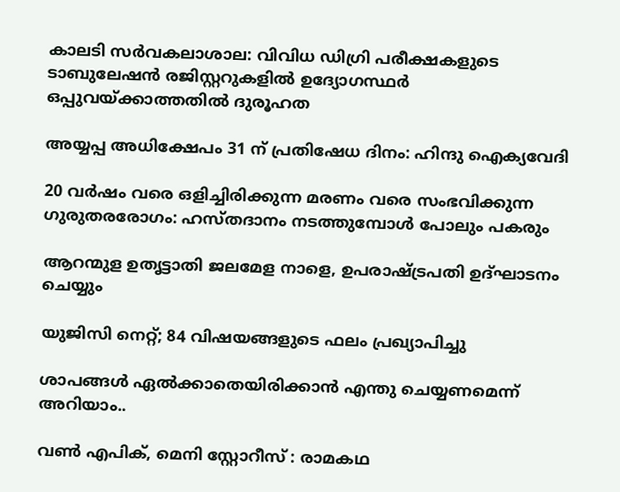കാലടി സര്‍വകലാശാല: വിവിധ ഡിഗ്രി പരീക്ഷകളുടെ ടാബുലേഷന്‍ രജിസ്റ്ററുകളില്‍ ഉദ്യോഗസ്ഥര്‍ ഒപ്പുവയ്‌ക്കാത്തതില്‍ ദുരൂഹത

അയ്യപ്പ അധിക്ഷേപം 31 ന് പ്രതിഷേധ ദിനം: ഹിന്ദു ഐക്യവേദി

20 വര്‍ഷം വരെ ഒളിച്ചിരിക്കുന്ന മരണം വരെ സംഭവിക്കുന്ന ഗുരുതരരോഗം: ഹസ്തദാനം നടത്തുമ്പോൾ പോലും പകരും

ആറന്മുള ഉതൃട്ടാതി ജലമേള നാളെ, ഉപരാഷ്‌ട്രപതി ഉദ്ഘാടനം ചെയ്യും

യുജിസി നെറ്റ്; 84 വിഷയങ്ങളുടെ ഫലം പ്രഖ്യാപിച്ചു

ശാപങ്ങൾ ഏൽക്കാതെയിരിക്കാൻ എന്തു ചെയ്യണമെന്ന് അറിയാം..

വണ്‍ എപിക്, മെനി സ്റ്റോറീസ് : രാമകഥ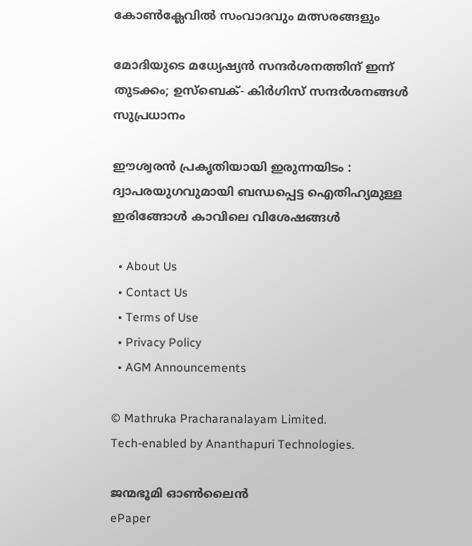കോണ്‍ക്ലേവില്‍ സംവാദവും മത്സരങ്ങളും

മോദിയുടെ മധ്യേഷ്യന്‍ സന്ദര്‍ശനത്തിന് ഇന്ന് തുടക്കം; ഉസ്ബെക്- കിര്‍ഗിസ് സന്ദര്‍ശനങ്ങള്‍ സുപ്രധാനം

ഈശ്വരൻ പ്രകൃതിയായി ഇരുന്നയിടം : ദ്വാപരയുഗവുമായി ബന്ധപ്പെട്ട ഐതിഹ്യമുള്ള ഇരിങ്ങോൾ കാവിലെ വിശേഷങ്ങൾ

  • About Us
  • Contact Us
  • Terms of Use
  • Privacy Policy
  • AGM Announcements

© Mathruka Pracharanalayam Limited.
Tech-enabled by Ananthapuri Technologies.

ജന്മഭൂമി ഓണ്‍ലൈന്‍
ePaper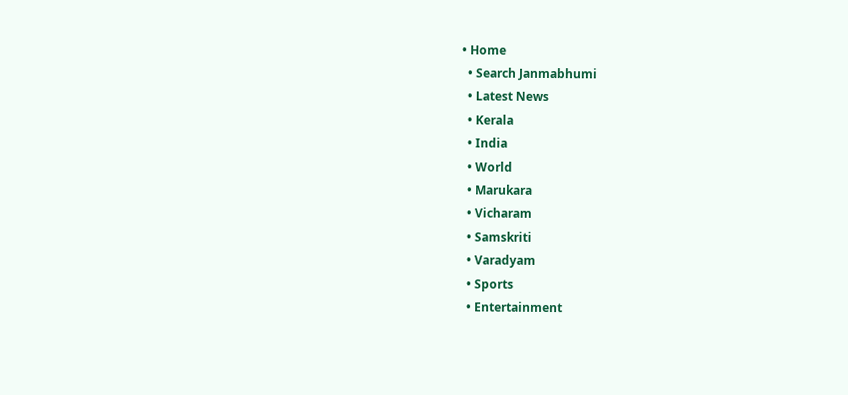• Home
  • Search Janmabhumi
  • Latest News
  • Kerala
  • India
  • World
  • Marukara
  • Vicharam
  • Samskriti
  • Varadyam
  • Sports
  • Entertainment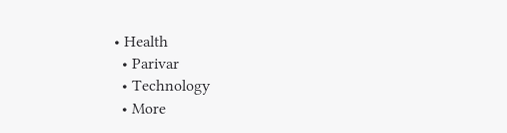• Health
  • Parivar
  • Technology
  • More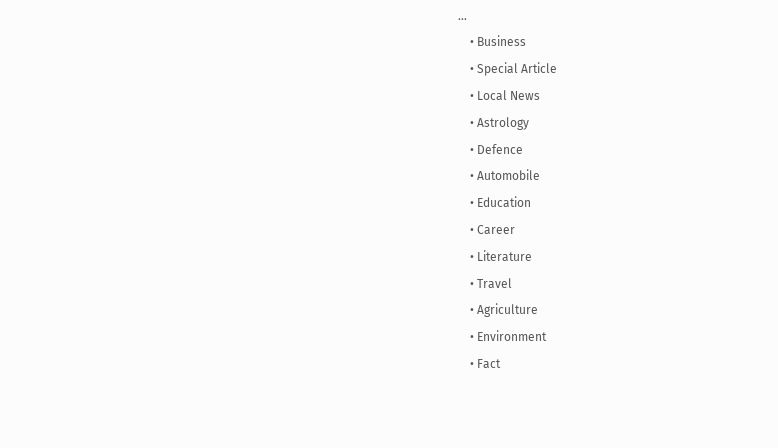…
    • Business
    • Special Article
    • Local News
    • Astrology
    • Defence
    • Automobile
    • Education
    • Career
    • Literature
    • Travel
    • Agriculture
    • Environment
    • Fact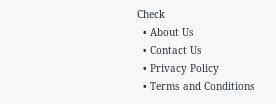Check
  • About Us
  • Contact Us
  • Privacy Policy
  • Terms and Conditions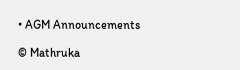• AGM Announcements

© Mathruka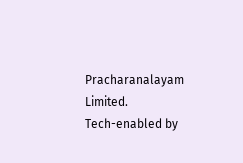Pracharanalayam Limited.
Tech-enabled by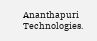Ananthapuri Technologies.